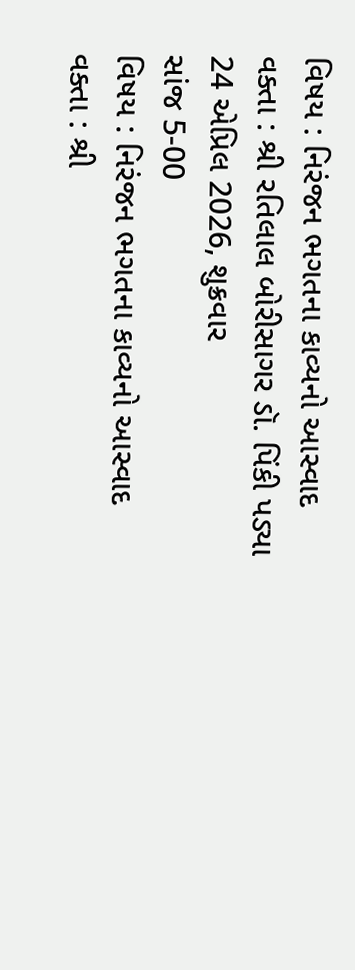વિષય : નિરંજન ભગતના કાવ્યનો આસ્વાદ
વક્તા : શ્રી રતિલાલ બોરીસાગર ડૉ. પિંકી પડ્યા
24 એપ્રિલ 2026, શુક્રવાર
સાંજ 5-00
વિષય : નિરંજન ભગતના કાવ્યનો આસ્વાદ
વક્તા : શ્રી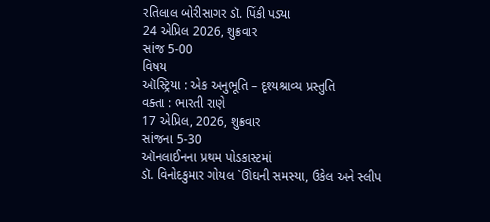રતિલાલ બોરીસાગર ડૉ. પિંકી પડ્યા
24 એપ્રિલ 2026, શુક્રવાર
સાંજ 5-00
વિષય
ઑસ્ટ્રિયા : એક અનુભૂતિ – દૃશ્યશ્રાવ્ય પ્રસ્તુતિ
વક્તા : ભારતી રાણે
17 એપ્રિલ, 2026, શુક્રવાર
સાંજના 5-30
ઑનલાઈનના પ્રથમ પોડકાસ્ટમાં
ડૉ. વિનોદકુમાર ગોયલ `ઊંઘની સમસ્યા, ઉકેલ અને સ્લીપ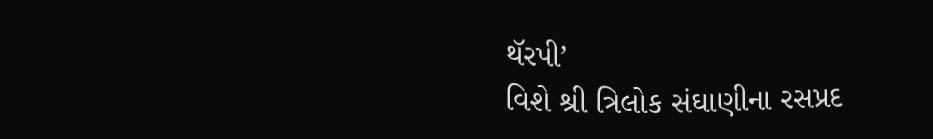થૅરપી’
વિશે શ્રી ત્રિલોક સંઘાણીના રસપ્રદ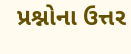પ્રશ્નોના ઉત્તર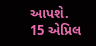આપશે.
15 એપ્રિલ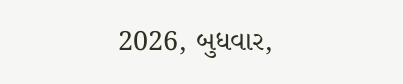2026, બુધવાર,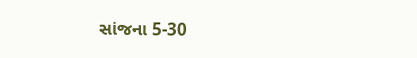સાંજના 5-30